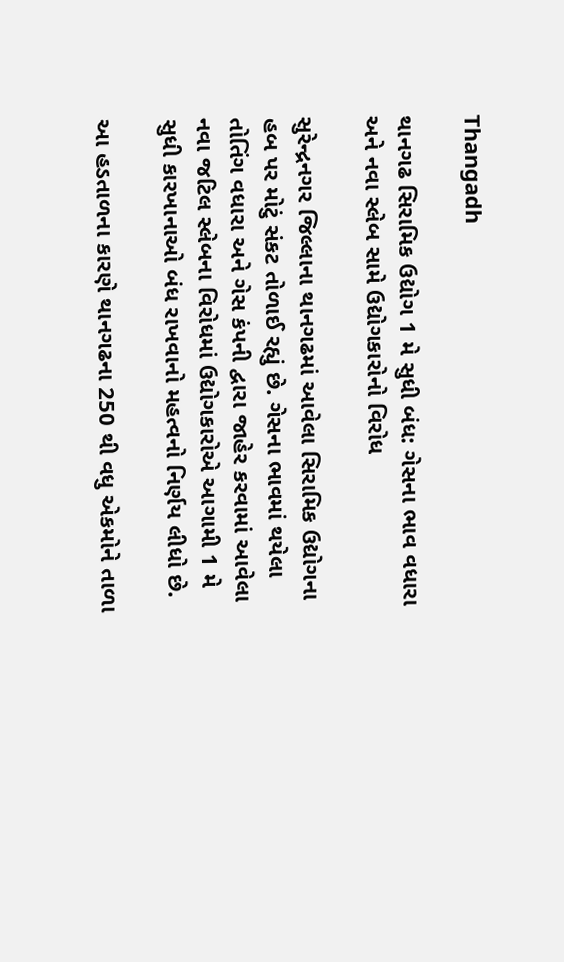Thangadh

થાનગઢ સિરામિક ઉદ્યોગ 1 મે સુધી બંધ: ગેસના ભાવ વધારા અને નવા સ્લેબ સામે ઉદ્યોગકારોનો વિરોધ

સુરેન્દ્રનગર જિલ્લાના થાનગઢમાં આવેલા સિરામિક ઉદ્યોગના હબ પર મોટું સંકટ તોળાઈ રહ્યું છે. ગેસના ભાવમાં થયેલા તોતિંગ વધારા અને ગેસ કંપની દ્વારા જાહેર કરવામાં આવેલા નવા જટિલ સ્લેબના વિરોધમાં ઉદ્યોગકારોએ આગામી 1 મે સુધી કારખાનાઓ બંધ રાખવાનો મહત્વનો નિર્ણય લીધો છે.

આ હડતાળના કારણે થાનગઢના 250 થી વધુ એકમોને તાળા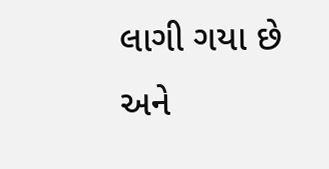લાગી ગયા છે અને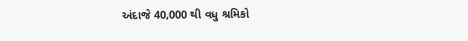અંદાજે 40,000 થી વધુ શ્રમિકો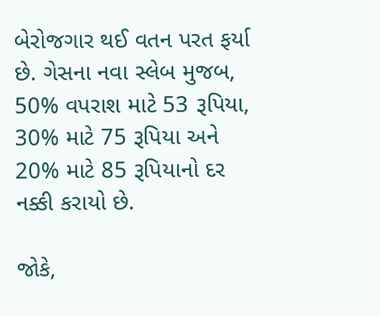બેરોજગાર થઈ વતન પરત ફર્યા છે. ગેસના નવા સ્લેબ મુજબ, 50% વપરાશ માટે 53 રૂપિયા, 30% માટે 75 રૂપિયા અને 20% માટે 85 રૂપિયાનો દર નક્કી કરાયો છે.

જોકે,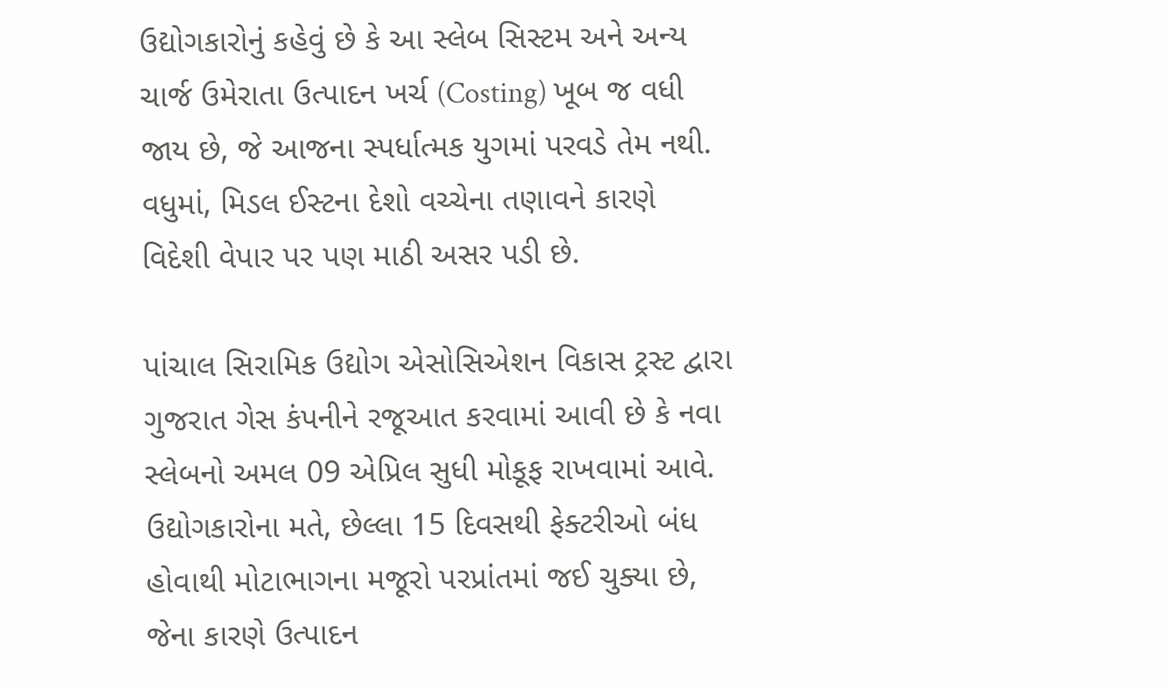ઉદ્યોગકારોનું કહેવું છે કે આ સ્લેબ સિસ્ટમ અને અન્ય ચાર્જ ઉમેરાતા ઉત્પાદન ખર્ચ (Costing) ખૂબ જ વધી જાય છે, જે આજના સ્પર્ધાત્મક યુગમાં પરવડે તેમ નથી. વધુમાં, મિડલ ઈસ્ટના દેશો વચ્ચેના તણાવને કારણે વિદેશી વેપાર પર પણ માઠી અસર પડી છે.

પાંચાલ સિરામિક ઉદ્યોગ એસોસિએશન વિકાસ ટ્રસ્ટ દ્વારા ગુજરાત ગેસ કંપનીને રજૂઆત કરવામાં આવી છે કે નવા સ્લેબનો અમલ 09 એપ્રિલ સુધી મોકૂફ રાખવામાં આવે. ઉદ્યોગકારોના મતે, છેલ્લા 15 દિવસથી ફેક્ટરીઓ બંધ હોવાથી મોટાભાગના મજૂરો પરપ્રાંતમાં જઈ ચુક્યા છે, જેના કારણે ઉત્પાદન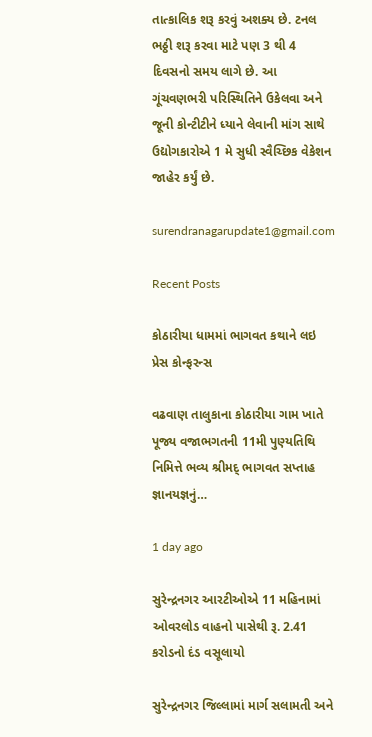તાત્કાલિક શરૂ કરવું અશક્ય છે. ટનલ ભઠ્ઠી શરૂ કરવા માટે પણ 3 થી 4 દિવસનો સમય લાગે છે. આ ગૂંચવણભરી પરિસ્થિતિને ઉકેલવા અને જૂની કોન્ટીટીને ધ્યાને લેવાની માંગ સાથે ઉદ્યોગકારોએ 1 મે સુધી સ્વૈચ્છિક વેકેશન જાહેર કર્યું છે.

surendranagarupdate1@gmail.com

Recent Posts

કોઠારીયા ધામમાં ભાગવત કથાને લઇ પ્રેસ કોન્ફરન્સ

વઢવાણ તાલુકાના કોઠારીયા ગામ ખાતે પૂજ્ય વજાભગતની 11મી પુણ્યતિથિ નિમિત્તે ભવ્ય શ્રીમદ્ ભાગવત સપ્તાહ જ્ઞાનયજ્ઞનું…

1 day ago

સુરેન્દ્રનગર આરટીઓએ 11 મહિનામાં ઓવરલોડ વાહનો પાસેથી રૂ. 2.41 કરોડનો દંડ વસૂલાયો

સુરેન્દ્રનગર જિલ્લામાં માર્ગ સલામતી અને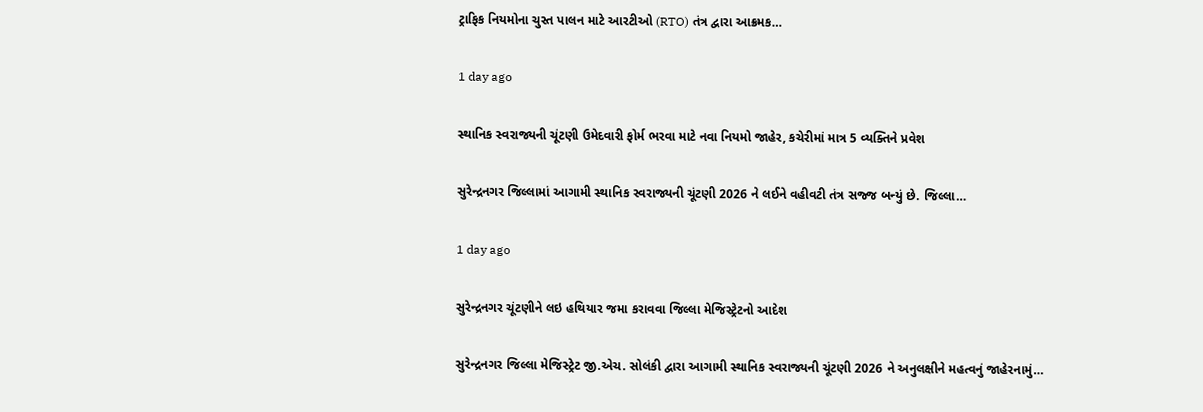ટ્રાફિક નિયમોના ચુસ્ત પાલન માટે આરટીઓ (RTO) તંત્ર દ્વારા આક્રમક…

1 day ago

સ્થાનિક સ્વરાજ્યની ચૂંટણી ઉમેદવારી ફોર્મ ભરવા માટે નવા નિયમો જાહેર, કચેરીમાં માત્ર 5 વ્યક્તિને પ્રવેશ

સુરેન્દ્રનગર જિલ્લામાં આગામી સ્થાનિક સ્વરાજ્યની ચૂંટણી 2026 ને લઈને વહીવટી તંત્ર સજ્જ બન્યું છે. જિલ્લા…

1 day ago

સુરેન્દ્રનગર ચૂંટણીને લઇ હથિયાર જમા કરાવવા જિલ્લા મેજિસ્ટ્રેટનો આદેશ

સુરેન્દ્રનગર જિલ્લા મેજિસ્ટ્રેટ જી.એચ. સોલંકી દ્વારા આગામી સ્થાનિક સ્વરાજ્યની ચૂંટણી 2026 ને અનુલક્ષીને મહત્વનું જાહેરનામું…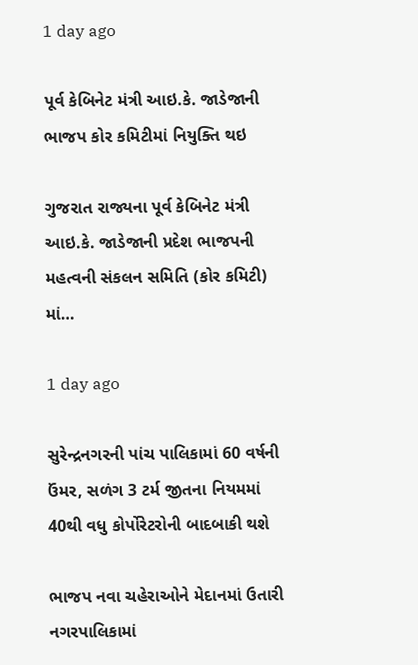1 day ago

પૂર્વ કેબિનેટ મંત્રી આઇ.કે. જાડેજાની ભાજપ કોર કમિટીમાં નિયુક્તિ થઇ

ગુજરાત રાજ્યના પૂર્વ કેબિનેટ મંત્રી આઇ.કે. જાડેજાની પ્રદેશ ભાજપની મહત્વની સંકલન સમિતિ (કોર કમિટી) માં…

1 day ago

સુરેન્દ્રનગરની પાંચ પાલિકામાં 60 વર્ષની ઉંમર, સળંગ 3 ટર્મ જીતના નિયમમાં 40થી વધુ કોર્પોરેટરોની બાદબાકી થશે

ભાજપ નવા ચહેરાઓને મેદાનમાં ઉતારી નગરપાલિકામાં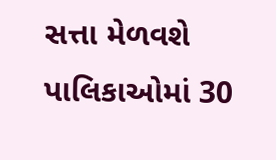સત્તા મેળવશે પાલિકાઓમાં 30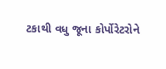ટકાથી વધુ જૂના કોર્પોરેટરોને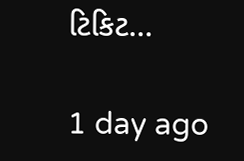ટિકિટ…

1 day ago